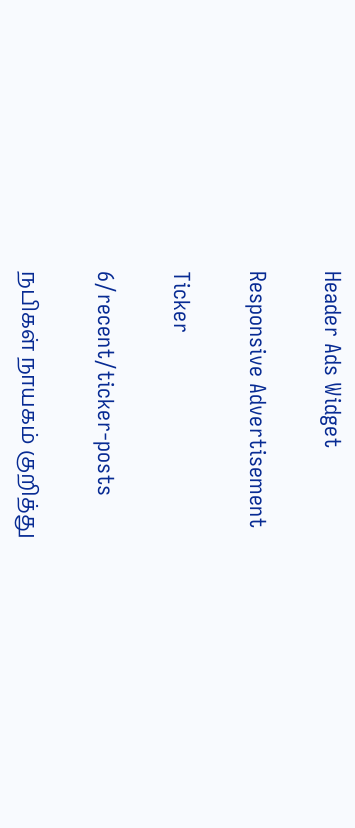Header Ads Widget

Responsive Advertisement

Ticker

6/recent/ticker-posts

நபிகள் நாயகம் குறித்து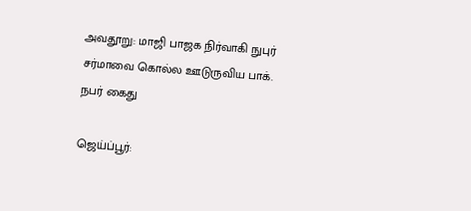அவதூறு: மாஜி பாஜக நிர்வாகி நுபுர் சர்மாவை கொல்ல ஊடுருவிய பாக். நபர் கைது

ஜெய்ப்பூர்: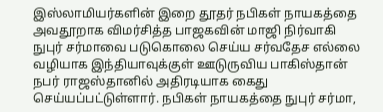இஸ்லாமியர்களின் இறை தூதர் நபிகள் நாயகத்தை அவதூறாக விமர்சித்த பாஜகவின் மாஜி நிர்வாகி நுபுர் சர்மாவை படுகொலை செய்ய சர்வதேச எல்லை வழியாக இந்தியாவுக்குள் ஊடுருவிய பாகிஸ்தான் நபர் ராஜஸ்தானில் அதிரடியாக கைது செய்யப்பட்டுள்ளார். நபிகள் நாயகத்தை நுபுர் சர்மா,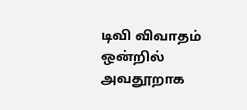டிவி விவாதம் ஒன்றில் அவதூறாக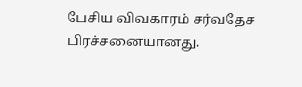பேசிய விவகாரம் சர்வதேச பிரச்சனையானது.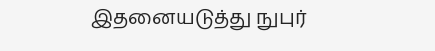இதனையடுத்து நுபுர்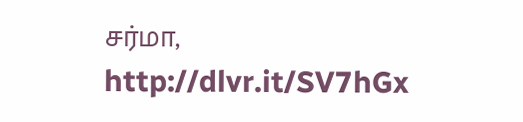சர்மா,
http://dlvr.it/SV7hGx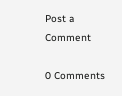Post a Comment

0 Comments